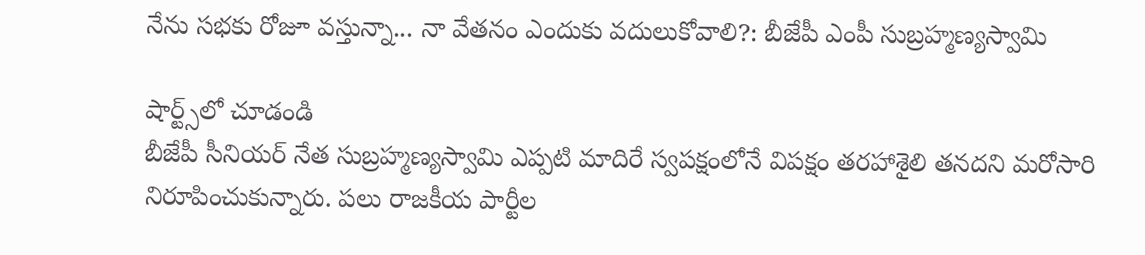నేను సభకు రోజూ వస్తున్నా... నా వేతనం ఎందుకు వదులుకోవాలి?: బీజేపీ ఎంపీ సుబ్రహ్మణ్యస్వామి

షార్ట్స్‌లో చూడండి
బీజేపీ సీనియర్ నేత సుబ్రహ్మణ్యస్వామి ఎప్పటి మాదిరే స్వపక్షంలోనే విపక్షం తరహాశైలి తనదని మరోసారి నిరూపించుకున్నారు. పలు రాజకీయ పార్టీల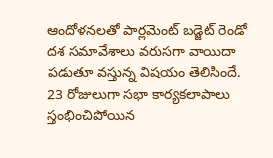ఆందోళనలతో పార్లమెంట్ బడ్జెట్ రెండో దశ సమావేశాలు వరుసగా వాయిదా పడుతూ వస్తున్న విషయం తెలిసిందే. 23 రోజులుగా సభా కార్యకలాపాలు స్తంభించిపోయిన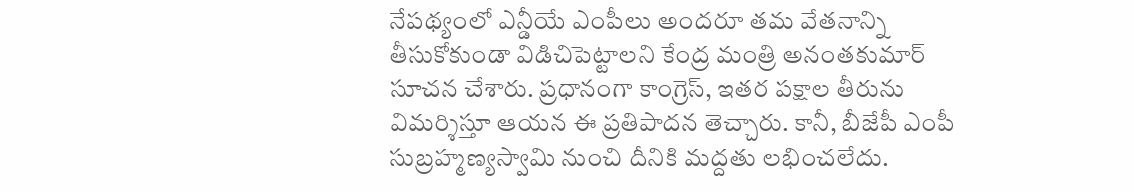నేపథ్యంలో ఎన్డీయే ఎంపీలు అందరూ తమ వేతనాన్ని తీసుకోకుండా విడిచిపెట్టాలని కేంద్ర మంత్రి అనంతకుమార్ సూచన చేశారు. ప్రధానంగా కాంగ్రెస్, ఇతర పక్షాల తీరును విమర్శిస్తూ ఆయన ఈ ప్రతిపాదన తెచ్చారు. కానీ, బీజేపీ ఎంపీ సుబ్రహ్మణ్యస్వామి నుంచి దీనికి మద్దతు లభించలేదు.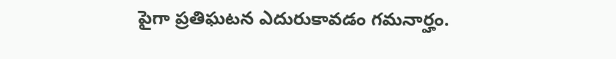పైగా ప్రతిఘటన ఎదురుకావడం గమనార్హం.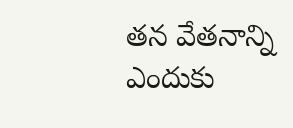తన వేతనాన్ని ఎందుకు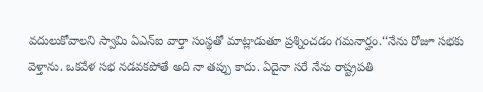వదులుకోవాలని స్వామి ఏఎన్ఐ వార్తా సంస్థతో మాట్లాడుతూ ప్రశ్నించడం గమనార్హం.‘‘నేను రోజూ సభకు వెళ్తాను. ఒకవేళ సభ నడవకపోతే అది నా తప్పు కాదు. ఏదైనా సరే నేను రాష్ట్రపతి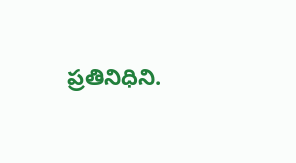ప్రతినిధిని.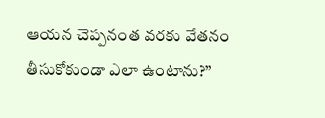ఆయన చెప్పనంత వరకు వేతనం తీసుకోకుండా ఎలా ఉంటాను?’’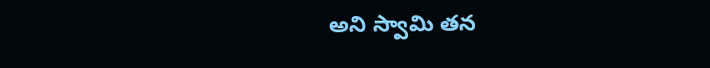అని స్వామి తన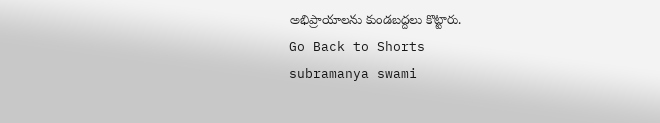అభిప్రాయాలను కుండబద్దలు కొట్టారు.
Go Back to Shorts
subramanya swami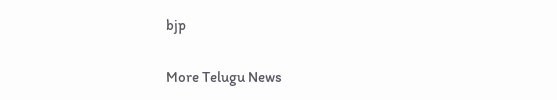bjp

More Telugu News